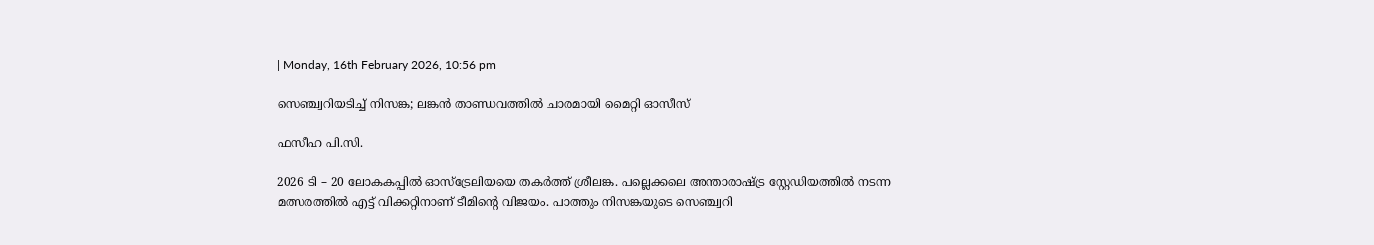| Monday, 16th February 2026, 10:56 pm

സെഞ്ച്വറിയടിച്ച് നിസങ്ക; ലങ്കന്‍ താണ്ഡവത്തില്‍ ചാരമായി മൈറ്റി ഓസീസ്

ഫസീഹ പി.സി.

2026 ടി – 20 ലോകകപ്പില്‍ ഓസ്ട്രേലിയയെ തകര്‍ത്ത് ശ്രീലങ്ക. പല്ലെക്കലെ അന്താരാഷ്ട്ര സ്റ്റേഡിയത്തില്‍ നടന്ന മത്സരത്തില്‍ എട്ട് വിക്കറ്റിനാണ് ടീമിന്റെ വിജയം. പാത്തും നിസങ്കയുടെ സെഞ്ച്വറി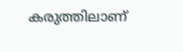കരുത്തിലാണ്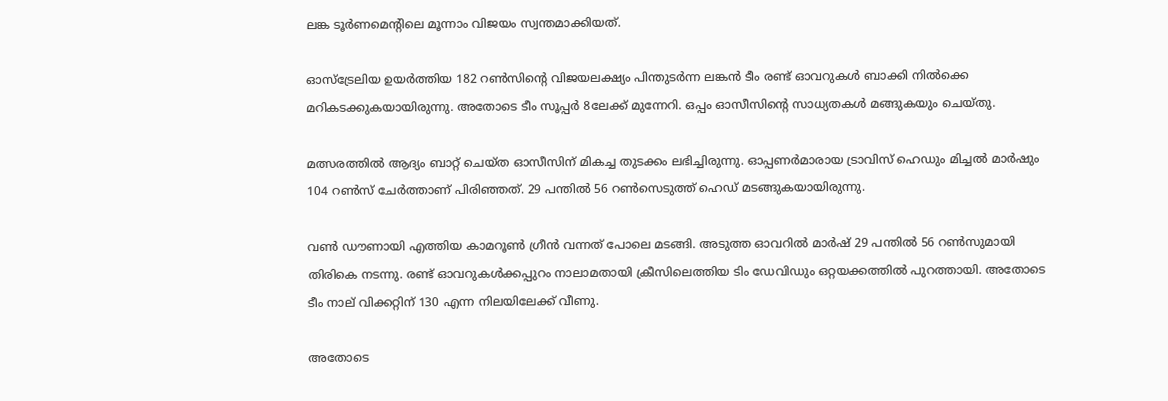ലങ്ക ടൂര്‍ണമെന്റിലെ മൂന്നാം വിജയം സ്വന്തമാക്കിയത്.

ഓസ്ട്രേലിയ ഉയര്‍ത്തിയ 182 റണ്‍സിന്റെ വിജയലക്ഷ്യം പിന്തുടര്‍ന്ന ലങ്കന്‍ ടീം രണ്ട് ഓവറുകള്‍ ബാക്കി നില്‍ക്കെ മറികടക്കുകയായിരുന്നു. അതോടെ ടീം സൂപ്പര്‍ 8ലേക്ക് മുന്നേറി. ഒപ്പം ഓസീസിന്റെ സാധ്യതകള്‍ മങ്ങുകയും ചെയ്തു.

മത്സരത്തില്‍ ആദ്യം ബാറ്റ് ചെയ്ത ഓസീസിന് മികച്ച തുടക്കം ലഭിച്ചിരുന്നു. ഓപ്പണര്‍മാരായ ട്രാവിസ് ഹെഡും മിച്ചല്‍ മാര്‍ഷും 104 റണ്‍സ് ചേര്‍ത്താണ് പിരിഞ്ഞത്. 29 പന്തില്‍ 56 റണ്‍സെടുത്ത് ഹെഡ് മടങ്ങുകയായിരുന്നു.

വണ്‍ ഡൗണായി എത്തിയ കാമറൂണ്‍ ഗ്രീന്‍ വന്നത് പോലെ മടങ്ങി. അടുത്ത ഓവറില്‍ മാര്‍ഷ് 29 പന്തില്‍ 56 റണ്‍സുമായി തിരികെ നടന്നു. രണ്ട് ഓവറുകള്‍ക്കപ്പുറം നാലാമതായി ക്രീസിലെത്തിയ ടിം ഡേവിഡും ഒറ്റയക്കത്തില്‍ പുറത്തായി. അതോടെ ടീം നാല് വിക്കറ്റിന് 130 എന്ന നിലയിലേക്ക് വീണു.

അതോടെ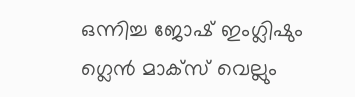ഒന്നിച്ച ജോഷ് ഇംഗ്ലിഷും ഗ്ലെന്‍ മാക്‌സ് വെല്ലും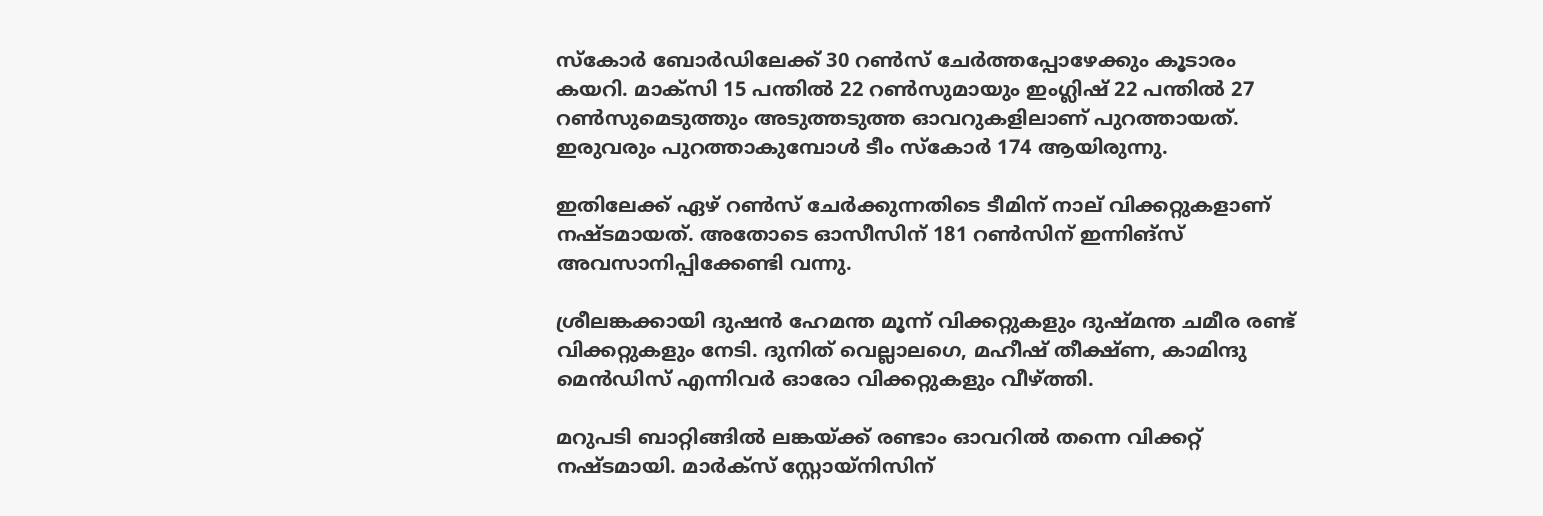സ്‌കോര്‍ ബോര്‍ഡിലേക്ക് 30 റണ്‍സ് ചേര്‍ത്തപ്പോഴേക്കും കൂടാരം കയറി. മാക്‌സി 15 പന്തില്‍ 22 റണ്‍സുമായും ഇംഗ്ലിഷ് 22 പന്തില്‍ 27 റണ്‍സുമെടുത്തും അടുത്തടുത്ത ഓവറുകളിലാണ് പുറത്തായത്. ഇരുവരും പുറത്താകുമ്പോള്‍ ടീം സ്‌കോര്‍ 174 ആയിരുന്നു.

ഇതിലേക്ക് ഏഴ് റണ്‍സ് ചേര്‍ക്കുന്നതിടെ ടീമിന് നാല് വിക്കറ്റുകളാണ് നഷ്ടമായത്. അതോടെ ഓസീസിന് 181 റണ്‍സിന് ഇന്നിങ്സ് അവസാനിപ്പിക്കേണ്ടി വന്നു.

ശ്രീലങ്കക്കായി ദുഷന്‍ ഹേമന്ത മൂന്ന് വിക്കറ്റുകളും ദുഷ്മന്ത ചമീര രണ്ട് വിക്കറ്റുകളും നേടി. ദുനിത് വെല്ലാലഗെ, മഹീഷ് തീക്ഷ്ണ, കാമിന്ദു മെന്‍ഡിസ് എന്നിവര്‍ ഓരോ വിക്കറ്റുകളും വീഴ്ത്തി.

മറുപടി ബാറ്റിങ്ങില്‍ ലങ്കയ്ക്ക് രണ്ടാം ഓവറില്‍ തന്നെ വിക്കറ്റ് നഷ്ടമായി. മാര്‍ക്‌സ് സ്റ്റോയ്നിസിന്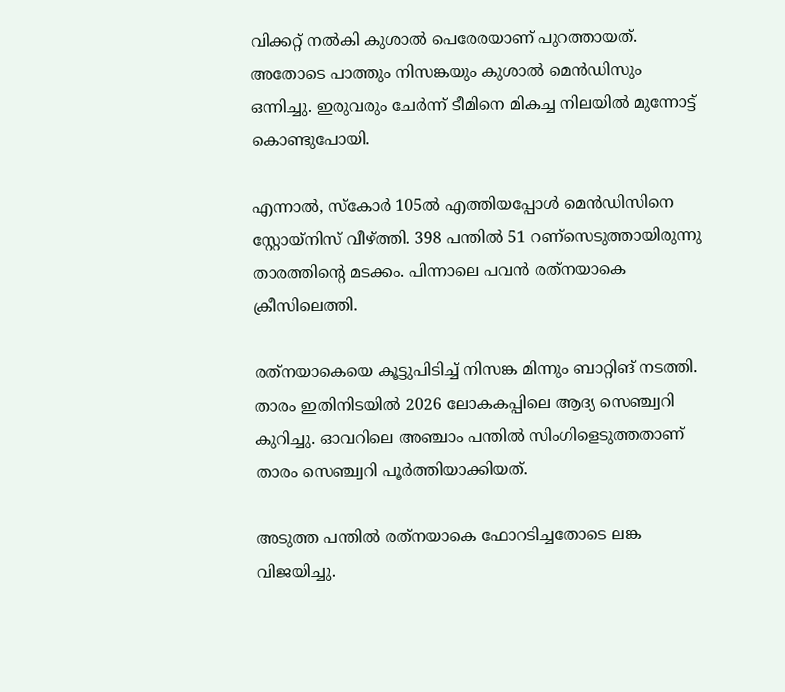വിക്കറ്റ് നല്‍കി കുശാല്‍ പെരേരയാണ് പുറത്തായത്. അതോടെ പാത്തും നിസങ്കയും കുശാല്‍ മെന്‍ഡിസും ഒന്നിച്ചു. ഇരുവരും ചേര്‍ന്ന് ടീമിനെ മികച്ച നിലയില്‍ മുന്നോട്ട് കൊണ്ടുപോയി.

എന്നാല്‍, സ്‌കോര്‍ 105ല്‍ എത്തിയപ്പോള്‍ മെന്‍ഡിസിനെ സ്റ്റോയ്നിസ് വീഴ്ത്തി. 398 പന്തില്‍ 51 റണ്‌സെടുത്തായിരുന്നു താരത്തിന്റെ മടക്കം. പിന്നാലെ പവന്‍ രത്‌നയാകെ ക്രീസിലെത്തി.

രത്‌നയാകെയെ കൂട്ടുപിടിച്ച് നിസങ്ക മിന്നും ബാറ്റിങ് നടത്തി. താരം ഇതിനിടയില്‍ 2026 ലോകകപ്പിലെ ആദ്യ സെഞ്ച്വറി കുറിച്ചു. ഓവറിലെ അഞ്ചാം പന്തില്‍ സിംഗിളെടുത്തതാണ് താരം സെഞ്ച്വറി പൂര്‍ത്തിയാക്കിയത്.

അടുത്ത പന്തില്‍ രത്‌നയാകെ ഫോറടിച്ചതോടെ ലങ്ക വിജയിച്ചു.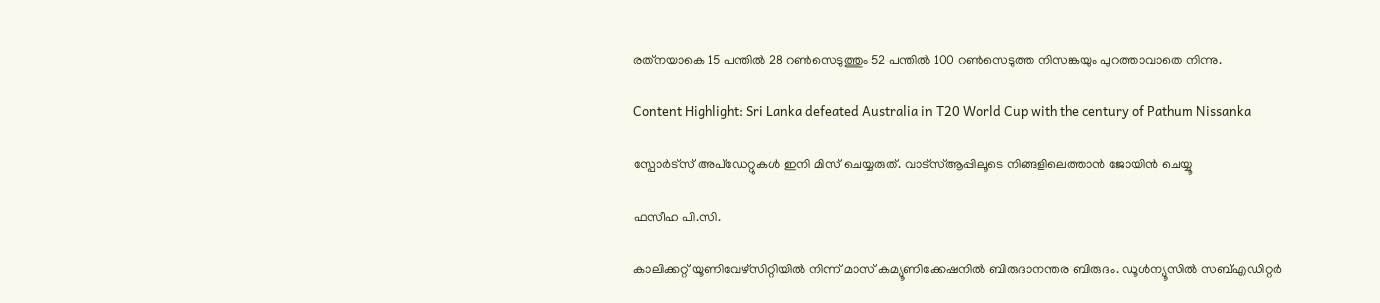രത്‌നയാകെ 15 പന്തില്‍ 28 റണ്‍സെടുത്തും 52 പന്തില്‍ 100 റണ്‍സെടുത്ത നിസങ്കയും പുറത്താവാതെ നിന്നു.

Content Highlight: Sri Lanka defeated Australia in T20 World Cup with the century of Pathum Nissanka

സ്പോർട്സ് അപ്ഡേറ്റുകൾ ഇനി മിസ് ചെയ്യരുത്. വാട്സ്ആപ്പിലൂടെ നിങ്ങളിലെത്താൻ ജോയിൻ ചെയ്യൂ

ഫസീഹ പി.സി.

കാലിക്കറ്റ് യൂണിവേഴ്‌സിറ്റിയില്‍ നിന്ന് മാസ് കമ്യൂണിക്കേഷനില്‍ ബിരുദാനന്തര ബിരുദം. ഡൂള്‍ന്യൂസില്‍ സബ്എഡിറ്റര്‍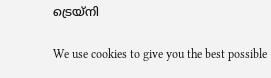ട്രെയ്‌നി

We use cookies to give you the best possible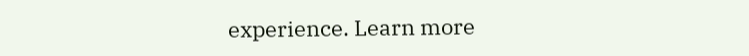experience. Learn more